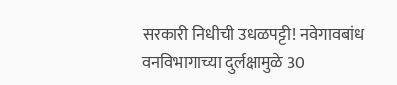सरकारी निधीची उधळपट्टी! नवेगावबांध वनविभागाच्या दुर्लक्षामुळे 30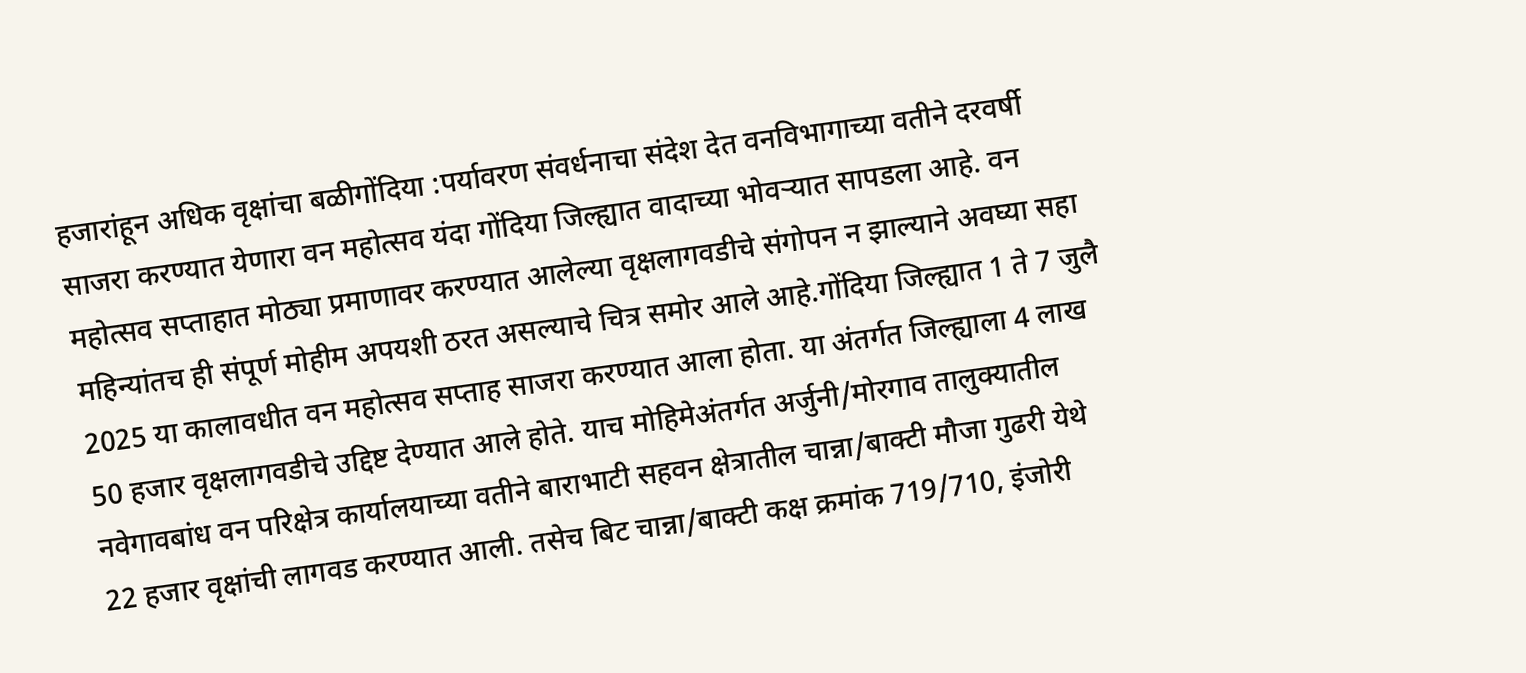हजारांहून अधिक वृक्षांचा बळीगोंदिया :पर्यावरण संवर्धनाचा संदेश देत वनविभागाच्या वतीने दरवर्षी साजरा करण्यात येणारा वन महोत्सव यंदा गोंदिया जिल्ह्यात वादाच्या भोवऱ्यात सापडला आहे. वन महोत्सव सप्ताहात मोठ्या प्रमाणावर करण्यात आलेल्या वृक्षलागवडीचे संगोपन न झाल्याने अवघ्या सहा महिन्यांतच ही संपूर्ण मोहीम अपयशी ठरत असल्याचे चित्र समोर आले आहे.गोंदिया जिल्ह्यात 1 ते 7 जुलै 2025 या कालावधीत वन महोत्सव सप्ताह साजरा करण्यात आला होता. या अंतर्गत जिल्ह्याला 4 लाख 50 हजार वृक्षलागवडीचे उद्दिष्ट देण्यात आले होते. याच मोहिमेअंतर्गत अर्जुनी/मोरगाव तालुक्यातील नवेगावबांध वन परिक्षेत्र कार्यालयाच्या वतीने बाराभाटी सहवन क्षेत्रातील चान्ना/बाक्टी मौजा गुढरी येथे 22 हजार वृक्षांची लागवड करण्यात आली. तसेच बिट चान्ना/बाक्टी कक्ष क्रमांक 719/710, इंजोरी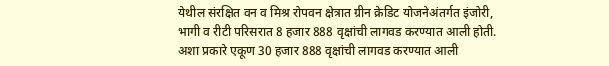येथील संरक्षित वन व मिश्र रोपवन क्षेत्रात ग्रीन क्रेडिट योजनेअंतर्गत इंजोरी, भागी व रीटी परिसरात 8 हजार 888 वृक्षांची लागवड करण्यात आली होती. अशा प्रकारे एकूण 30 हजार 888 वृक्षांची लागवड करण्यात आली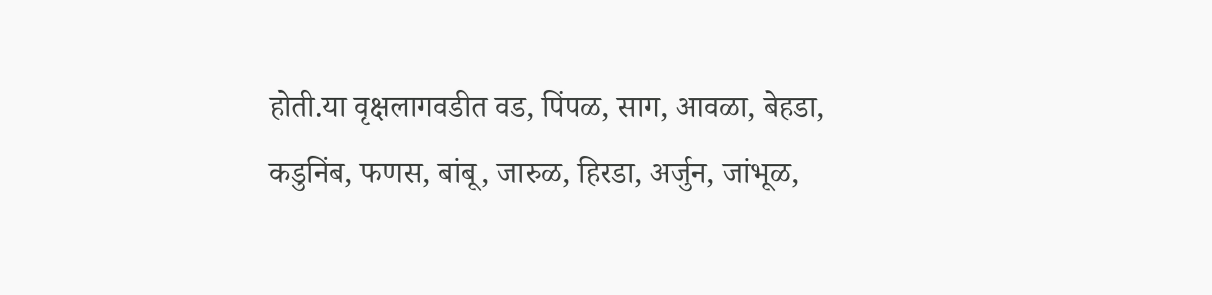होती.या वृक्षलागवडीत वड, पिंपळ, साग, आवळा, बेहडा, कडुनिंब, फणस, बांबू, जारुळ, हिरडा, अर्जुन, जांभूळ,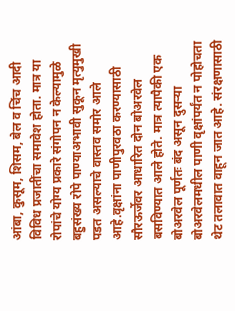आंबा, कुसूम, शिसम, बेल व चिंच आदी विविध प्रजातींचा समावेश होता. मात्र या रोपांचे योग्य प्रकारे संगोपन न केल्यामुळे बहुसंख्य रोपे पाण्याअभावी सुकून मृत्युमुखी पडत असल्याचे वास्तव समोर आले आहे.वृक्षांना पाणीपुरवठा करण्यासाठी सौरऊर्जेवर आधारित दोन बोअरवेल बसविण्यात आले होते. मात्र त्यापैकी एक बोअरवेल पूर्णतः बंद असून दुसऱ्या बोअरवेलमधील पाणी वृक्षांपर्यंत न पोहोचता थेट तलावात वाहून जात आहे. संरक्षणासाठी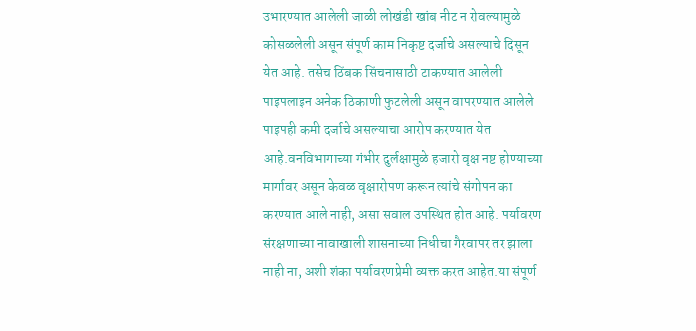उभारण्यात आलेली जाळी लोखंडी खांब नीट न रोवल्यामुळे कोसळलेली असून संपूर्ण काम निकृष्ट दर्जाचे असल्याचे दिसून येत आहे. तसेच ठिंबक सिंचनासाठी टाकण्यात आलेली पाइपलाइन अनेक ठिकाणी फुटलेली असून वापरण्यात आलेले पाइपही कमी दर्जाचे असल्याचा आरोप करण्यात येत आहे.वनविभागाच्या गंभीर दुर्लक्षामुळे हजारो वृक्ष नष्ट होण्याच्या मार्गावर असून केवळ वृक्षारोपण करून त्यांचे संगोपन का करण्यात आले नाही, असा सवाल उपस्थित होत आहे. पर्यावरण संरक्षणाच्या नावाखाली शासनाच्या निधीचा गैरवापर तर झाला नाही ना, अशी शंका पर्यावरणप्रेमी व्यक्त करत आहेत.या संपूर्ण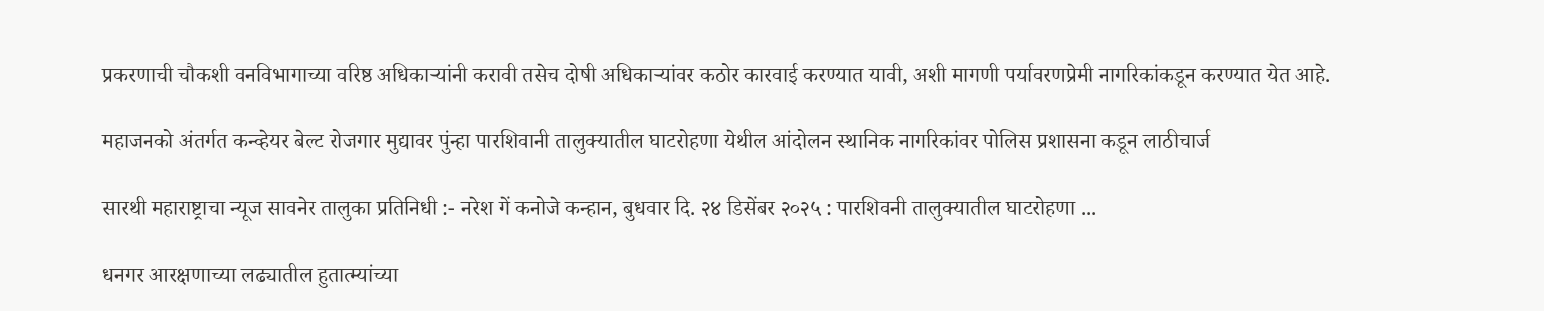प्रकरणाची चौकशी वनविभागाच्या वरिष्ठ अधिकाऱ्यांनी करावी तसेच दोषी अधिकाऱ्यांवर कठोर कारवाई करण्यात यावी, अशी मागणी पर्यावरणप्रेमी नागरिकांकडून करण्यात येत आहे.

महाजनको अंतर्गत कन्व्हेयर बेल्ट रोजगार मुद्यावर पुंन्हा पारशिवानी तालुक्यातील घाटरोहणा येथील आंदोलन स्थानिक नागरिकांवर पोलिस प्रशासना कडून लाठीचार्ज

सारथी महाराष्ट्राचा न्यूज सावनेर तालुका प्रतिनिधी :- नरेश गें कनोजे कन्हान, बुधवार दि. २४ डिसेंबर २०२५ : पारशिवनी तालुक्यातील घाटरोहणा ...

धनगर आरक्षणाच्या लढ्यातील हुतात्म्यांच्या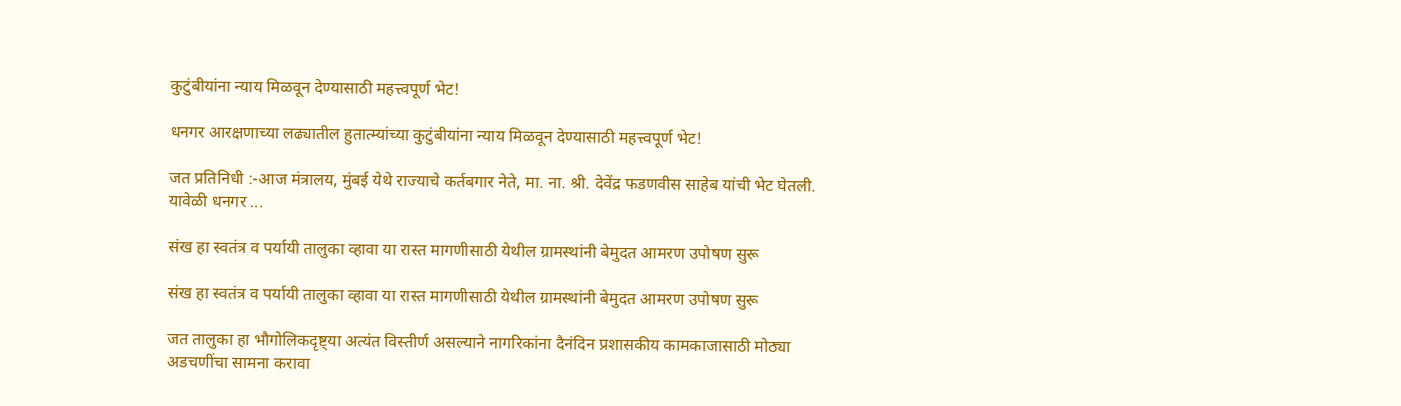कुटुंबीयांना न्याय मिळवून देण्यासाठी महत्त्वपूर्ण भेट!

धनगर आरक्षणाच्या लढ्यातील हुतात्म्यांच्या कुटुंबीयांना न्याय मिळवून देण्यासाठी महत्त्वपूर्ण भेट!

जत प्रतिनिधी :-आज मंत्रालय, मुंबई येथे राज्याचे कर्तबगार नेते, मा. ना. श्री. देवेंद्र फडणवीस साहेब यांची भेट घेतली. यावेळी धनगर ...

संख हा स्वतंत्र व पर्यायी तालुका व्हावा या रास्त मागणीसाठी येथील ग्रामस्थांनी बेमुदत आमरण उपोषण सुरू

संख हा स्वतंत्र व पर्यायी तालुका व्हावा या रास्त मागणीसाठी येथील ग्रामस्थांनी बेमुदत आमरण उपोषण सुरू

जत तालुका हा भौगोलिकदृष्ट्या अत्यंत विस्तीर्ण असल्याने नागरिकांना दैनंदिन प्रशासकीय कामकाजासाठी मोठ्या अडचणींचा सामना करावा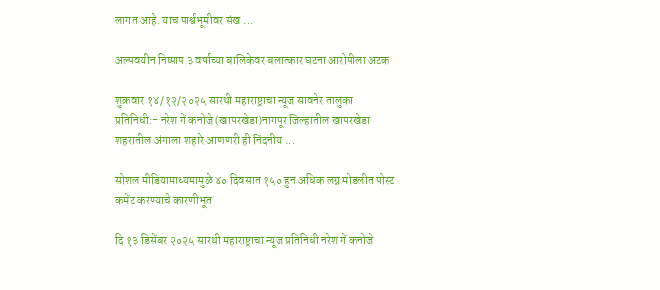लागत आहे. याच पार्श्वभूमीवर संख ...

अल्पवयीन निष्पाप ३ वर्षाच्या बालिकेवर बलात्कार घटना आरोपीला अटक

शुक्रवार १४/१२/२०२५ सारथी महाराष्ट्राचा न्यूज सावनेर तालुका प्रतिनिधी:- नरेश गें कनोजे (खापरखेडा)नागपूर जिल्हातील खापरखेडा शहरातील अंगाला शहारे आणणरी ही निंदनीय ...

सोशल मीडियामाध्यमामुळे ४० दिवसात १५० हुन अधिक लग्न मोडलीत पोस्ट कमेंट करण्याचे कारणीभूत

दि १३ डिसेंबर २०२५ सारथी महाराष्ट्राचा न्यूज प्रतिनिधी नरेश गें कनोजे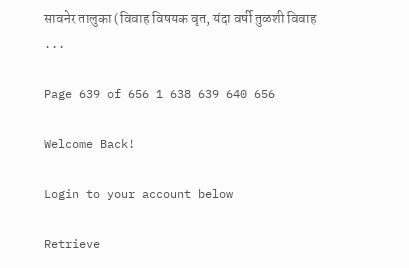सावनेर तालुका (विवाह विषयक वृत, यंदा वर्षी तुळशी विवाह ...

Page 639 of 656 1 638 639 640 656

Welcome Back!

Login to your account below

Retrieve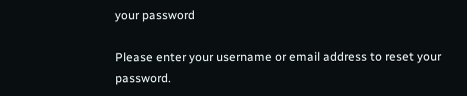your password

Please enter your username or email address to reset your password.